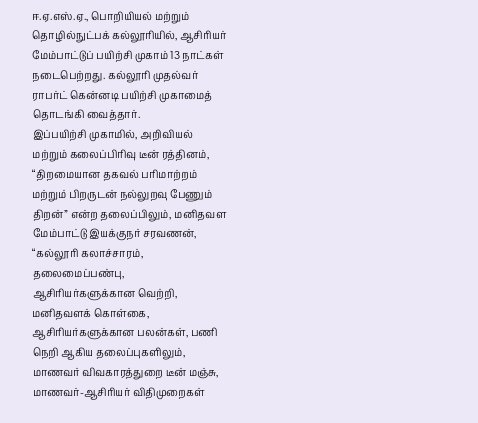ஈ.ஏ.எஸ்.ஏ., பொறியியல் மற்றும் தொழில்நுட்பக் கல்லூரியில், ஆசிரியர் மேம்பாட்டுப் பயிற்சி முகாம் 13 நாட்கள் நடைபெற்றது. கல்லூரி முதல்வர் ராபர்ட் கென்னடி பயிற்சி முகாமைத் தொடங்கி வைத்தார்.
இப்பயிற்சி முகாமில், அறிவியல் மற்றும் கலைப்பிரிவு டீன் ரத்தினம், “திறமையான தகவல் பரிமாற்றம் மற்றும் பிறருடன் நல்லுறவு பேணும் திறன்” என்ற தலைப்பிலும், மனிதவள மேம்பாட்டு இயக்குநர் சரவணன், “கல்லூரி கலாச்சாரம், தலைமைப்பண்பு, ஆசிரியர்களுக்கான வெற்றி, மனிதவளக் கொள்கை, ஆசிரியர்களுக்கான பலன்கள், பணி நெறி ஆகிய தலைப்புகளிலும், மாணவர் விவகாரத்துறை டீன் மஞ்சு, மாணவர்-ஆசிரியர் விதிமுறைகள்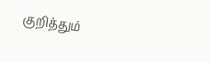குறித்தும்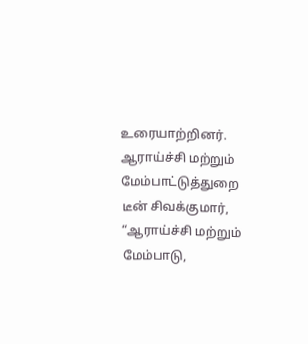உரையாற்றினர்.
ஆராய்ச்சி மற்றும் மேம்பாட்டுத்துறை டீன் சிவக்குமார், “ஆராய்ச்சி மற்றும் மேம்பாடு,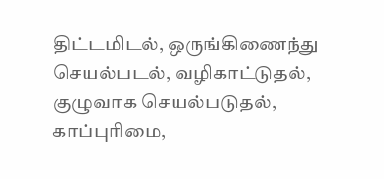திட்டமிடல், ஒருங்கிணைந்து செயல்படல், வழிகாட்டுதல், குழுவாக செயல்படுதல், காப்புரிமை,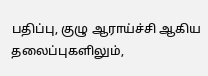பதிப்பு, குழு ஆராய்ச்சி ஆகிய தலைப்புகளிலும்,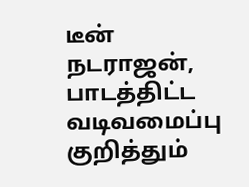டீன் நடராஜன், பாடத்திட்ட வடிவமைப்பு குறித்தும்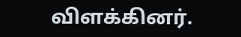விளக்கினர்.